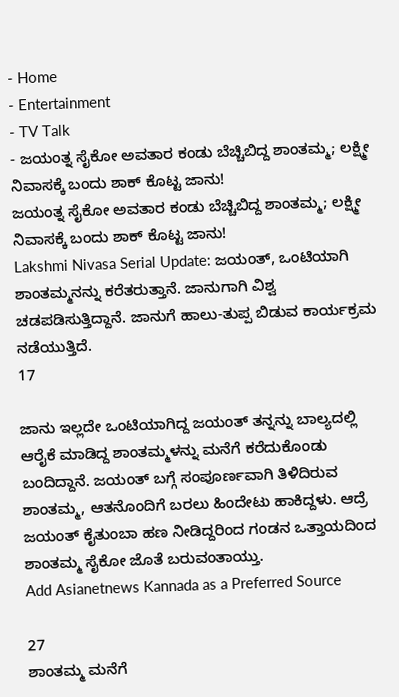- Home
- Entertainment
- TV Talk
- ಜಯಂತ್ನ ಸೈಕೋ ಅವತಾರ ಕಂಡು ಬೆಚ್ಚಿಬಿದ್ದ ಶಾಂತಮ್ಮ; ಲಕ್ಷ್ಮೀ ನಿವಾಸಕ್ಕೆ ಬಂದು ಶಾಕ್ ಕೊಟ್ಟ ಜಾನು!
ಜಯಂತ್ನ ಸೈಕೋ ಅವತಾರ ಕಂಡು ಬೆಚ್ಚಿಬಿದ್ದ ಶಾಂತಮ್ಮ; ಲಕ್ಷ್ಮೀ ನಿವಾಸಕ್ಕೆ ಬಂದು ಶಾಕ್ ಕೊಟ್ಟ ಜಾನು!
Lakshmi Nivasa Serial Update: ಜಯಂತ್, ಒಂಟಿಯಾಗಿ ಶಾಂತಮ್ಮನನ್ನು ಕರೆತರುತ್ತಾನೆ. ಜಾನುಗಾಗಿ ವಿಶ್ವ ಚಡಪಡಿಸುತ್ತಿದ್ದಾನೆ. ಜಾನುಗೆ ಹಾಲು-ತುಪ್ಪ ಬಿಡುವ ಕಾರ್ಯಕ್ರಮ ನಡೆಯುತ್ತಿದೆ.
17

ಜಾನು ಇಲ್ಲದೇ ಒಂಟಿಯಾಗಿದ್ದ ಜಯಂತ್ ತನ್ನನ್ನು ಬಾಲ್ಯದಲ್ಲಿ ಆರೈಕೆ ಮಾಡಿದ್ದ ಶಾಂತಮ್ಮಳನ್ನು ಮನೆಗೆ ಕರೆದುಕೊಂಡು ಬಂದಿದ್ದಾನೆ. ಜಯಂತ್ ಬಗ್ಗೆ ಸಂಪೂರ್ಣವಾಗಿ ತಿಳಿದಿರುವ ಶಾಂತಮ್ಮ, ಆತನೊಂದಿಗೆ ಬರಲು ಹಿಂದೇಟು ಹಾಕಿದ್ದಳು. ಆದ್ರೆ ಜಯಂತ್ ಕೈತುಂಬಾ ಹಣ ನೀಡಿದ್ದರಿಂದ ಗಂಡನ ಒತ್ತಾಯದಿಂದ ಶಾಂತಮ್ಮ ಸೈಕೋ ಜೊತೆ ಬರುವಂತಾಯ್ತು.
Add Asianetnews Kannada as a Preferred Source

27
ಶಾಂತಮ್ಮ ಮನೆಗೆ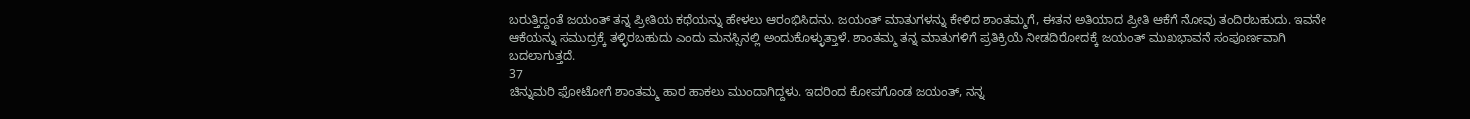ಬರುತ್ತಿದ್ದಂತೆ ಜಯಂತ್ ತನ್ನ ಪ್ರೀತಿಯ ಕಥೆಯನ್ನು ಹೇಳಲು ಆರಂಭಿಸಿದನು. ಜಯಂತ್ ಮಾತುಗಳನ್ನು ಕೇಳಿದ ಶಾಂತಮ್ಮಗೆ, ಈತನ ಅತಿಯಾದ ಪ್ರೀತಿ ಆಕೆಗೆ ನೋವು ತಂದಿರಬಹುದು. ಇವನೇ ಆಕೆಯನ್ನು ಸಮುದ್ರಕ್ಕೆ ತಳ್ಳಿರಬಹುದು ಎಂದು ಮನಸ್ಸಿನಲ್ಲಿ ಅಂದುಕೊಳ್ಳುತ್ತಾಳೆ. ಶಾಂತಮ್ಮ ತನ್ನ ಮಾತುಗಳಿಗೆ ಪ್ರತಿಕ್ರಿಯೆ ನೀಡದಿರೋದಕ್ಕೆ ಜಯಂತ್ ಮುಖಭಾವನೆ ಸಂಪೂರ್ಣವಾಗಿ ಬದಲಾಗುತ್ತದೆ.
37
ಚಿನ್ನುಮರಿ ಫೋಟೋಗೆ ಶಾಂತಮ್ಮ ಹಾರ ಹಾಕಲು ಮುಂದಾಗಿದ್ದಳು. ಇದರಿಂದ ಕೋಪಗೊಂಡ ಜಯಂತ್, ನನ್ನ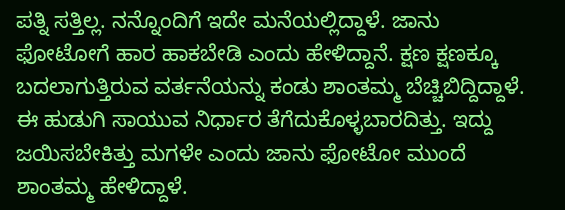ಪತ್ನಿ ಸತ್ತಿಲ್ಲ. ನನ್ನೊಂದಿಗೆ ಇದೇ ಮನೆಯಲ್ಲಿದ್ದಾಳೆ. ಜಾನು ಫೋಟೋಗೆ ಹಾರ ಹಾಕಬೇಡಿ ಎಂದು ಹೇಳಿದ್ದಾನೆ. ಕ್ಷಣ ಕ್ಷಣಕ್ಕೂ ಬದಲಾಗುತ್ತಿರುವ ವರ್ತನೆಯನ್ನು ಕಂಡು ಶಾಂತಮ್ಮ ಬೆಚ್ಚಿಬಿದ್ದಿದ್ದಾಳೆ. ಈ ಹುಡುಗಿ ಸಾಯುವ ನಿರ್ಧಾರ ತೆಗೆದುಕೊಳ್ಳಬಾರದಿತ್ತು. ಇದ್ದು ಜಯಿಸಬೇಕಿತ್ತು ಮಗಳೇ ಎಂದು ಜಾನು ಫೋಟೋ ಮುಂದೆ ಶಾಂತಮ್ಮ ಹೇಳಿದ್ದಾಳೆ.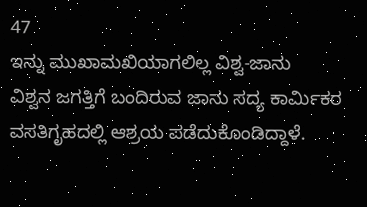47
ಇನ್ನು ಮುಖಾಮಖಿಯಾಗಲಿಲ್ಲ ವಿಶ್ವ-ಜಾನು
ವಿಶ್ವನ ಜಗತ್ತಿಗೆ ಬಂದಿರುವ ಜಾನು ಸದ್ಯ ಕಾರ್ಮಿಕರ ವಸತಿಗೃಹದಲ್ಲಿ ಆಶ್ರಯ ಪಡೆದುಕೊಂಡಿದ್ದಾಳೆ.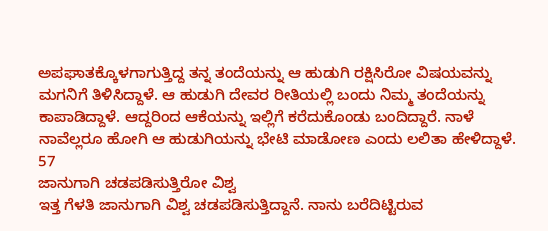ಅಪಘಾತಕ್ಕೊಳಗಾಗುತ್ತಿದ್ದ ತನ್ನ ತಂದೆಯನ್ನು ಆ ಹುಡುಗಿ ರಕ್ಷಿಸಿರೋ ವಿಷಯವನ್ನು ಮಗನಿಗೆ ತಿಳಿಸಿದ್ದಾಳೆ. ಆ ಹುಡುಗಿ ದೇವರ ರೀತಿಯಲ್ಲಿ ಬಂದು ನಿಮ್ಮ ತಂದೆಯನ್ನು ಕಾಪಾಡಿದ್ದಾಳೆ. ಆದ್ದರಿಂದ ಆಕೆಯನ್ನು ಇಲ್ಲಿಗೆ ಕರೆದುಕೊಂಡು ಬಂದಿದ್ದಾರೆ. ನಾಳೆ ನಾವೆಲ್ಲರೂ ಹೋಗಿ ಆ ಹುಡುಗಿಯನ್ನು ಭೇಟಿ ಮಾಡೋಣ ಎಂದು ಲಲಿತಾ ಹೇಳಿದ್ದಾಳೆ.
57
ಜಾನುಗಾಗಿ ಚಡಪಡಿಸುತ್ತಿರೋ ವಿಶ್ವ
ಇತ್ತ ಗೆಳತಿ ಜಾನುಗಾಗಿ ವಿಶ್ವ ಚಡಪಡಿಸುತ್ತಿದ್ದಾನೆ. ನಾನು ಬರೆದಿಟ್ಟಿರುವ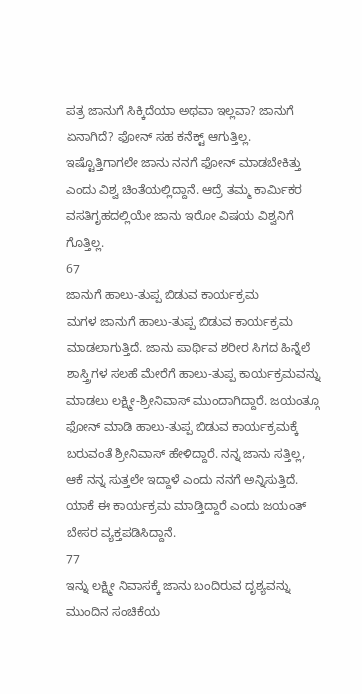ಪತ್ರ ಜಾನುಗೆ ಸಿಕ್ಕಿದೆಯಾ ಅಥವಾ ಇಲ್ಲವಾ? ಜಾನುಗೆ ಏನಾಗಿದೆ? ಫೋನ್ ಸಹ ಕನೆಕ್ಟ್ ಆಗುತ್ತಿಲ್ಲ. ಇಷ್ಟೊತ್ತಿಗಾಗಲೇ ಜಾನು ನನಗೆ ಫೋನ್ ಮಾಡಬೇಕಿತ್ತು ಎಂದು ವಿಶ್ವ ಚಿಂತೆಯಲ್ಲಿದ್ದಾನೆ. ಆದ್ರೆ ತಮ್ಮ ಕಾರ್ಮಿಕರ ವಸತಿಗೃಹದಲ್ಲಿಯೇ ಜಾನು ಇರೋ ವಿಷಯ ವಿಶ್ವನಿಗೆ ಗೊತ್ತಿಲ್ಲ.
67
ಜಾನುಗೆ ಹಾಲು-ತುಪ್ಪ ಬಿಡುವ ಕಾರ್ಯಕ್ರಮ
ಮಗಳ ಜಾನುಗೆ ಹಾಲು-ತುಪ್ಪ ಬಿಡುವ ಕಾರ್ಯಕ್ರಮ ಮಾಡಲಾಗುತ್ತಿದೆ. ಜಾನು ಪಾರ್ಥಿವ ಶರೀರ ಸಿಗದ ಹಿನ್ನೆಲೆ ಶಾಸ್ತ್ರಿಗಳ ಸಲಹೆ ಮೇರೆಗೆ ಹಾಲು-ತುಪ್ಪ ಕಾರ್ಯಕ್ರಮವನ್ನು ಮಾಡಲು ಲಕ್ಷ್ಮೀ-ಶ್ರೀನಿವಾಸ್ ಮುಂದಾಗಿದ್ದಾರೆ. ಜಯಂತ್ಗೂ ಫೋನ್ ಮಾಡಿ ಹಾಲು-ತುಪ್ಪ ಬಿಡುವ ಕಾರ್ಯಕ್ರಮಕ್ಕೆ ಬರುವಂತೆ ಶ್ರೀನಿವಾಸ್ ಹೇಳಿದ್ದಾರೆ. ನನ್ನ ಜಾನು ಸತ್ತಿಲ್ಲ, ಆಕೆ ನನ್ನ ಸುತ್ತಲೇ ಇದ್ದಾಳೆ ಎಂದು ನನಗೆ ಅನ್ನಿಸುತ್ತಿದೆ. ಯಾಕೆ ಈ ಕಾರ್ಯಕ್ರಮ ಮಾಡ್ತಿದ್ದಾರೆ ಎಂದು ಜಯಂತ್ ಬೇಸರ ವ್ಯಕ್ತಪಡಿಸಿದ್ದಾನೆ.
77
ಇನ್ನು ಲಕ್ಷ್ಮೀ ನಿವಾಸಕ್ಕೆ ಜಾನು ಬಂದಿರುವ ದೃಶ್ಯವನ್ನು ಮುಂದಿನ ಸಂಚಿಕೆಯ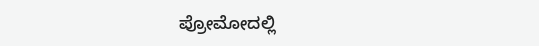ಪ್ರೋಮೋದಲ್ಲಿ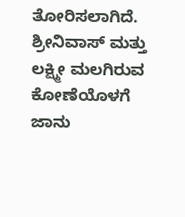ತೋರಿಸಲಾಗಿದೆ. ಶ್ರೀನಿವಾಸ್ ಮತ್ತು ಲಕ್ಷ್ಮೀ ಮಲಗಿರುವ ಕೋಣೆಯೊಳಗೆ ಜಾನು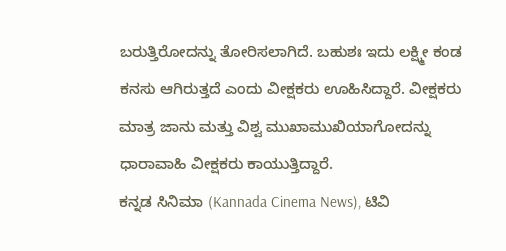ಬರುತ್ತಿರೋದನ್ನು ತೋರಿಸಲಾಗಿದೆ. ಬಹುಶಃ ಇದು ಲಕ್ಷ್ಮೀ ಕಂಡ ಕನಸು ಆಗಿರುತ್ತದೆ ಎಂದು ವೀಕ್ಷಕರು ಊಹಿಸಿದ್ದಾರೆ. ವೀಕ್ಷಕರು ಮಾತ್ರ ಜಾನು ಮತ್ತು ವಿಶ್ವ ಮುಖಾಮುಖಿಯಾಗೋದನ್ನು ಧಾರಾವಾಹಿ ವೀಕ್ಷಕರು ಕಾಯುತ್ತಿದ್ದಾರೆ.
ಕನ್ನಡ ಸಿನಿಮಾ (Kannada Cinema News), ಟಿವಿ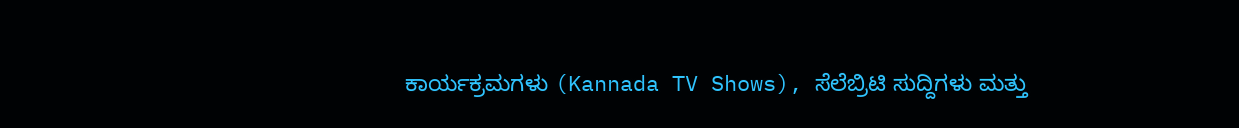ಕಾರ್ಯಕ್ರಮಗಳು (Kannada TV Shows), ಸೆಲೆಬ್ರಿಟಿ ಸುದ್ದಿಗಳು ಮತ್ತು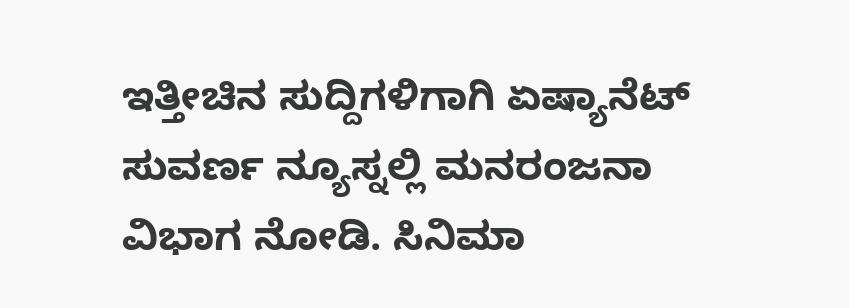ಇತ್ತೀಚಿನ ಸುದ್ದಿಗಳಿಗಾಗಿ ಏಷ್ಯಾನೆಟ್ ಸುವರ್ಣ ನ್ಯೂಸ್ನಲ್ಲಿ ಮನರಂಜನಾ ವಿಭಾಗ ನೋಡಿ. ಸಿನಿಮಾ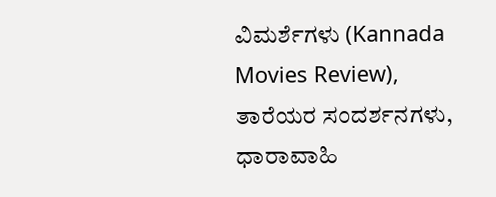ವಿಮರ್ಶೆಗಳು (Kannada Movies Review), ತಾರೆಯರ ಸಂದರ್ಶನಗಳು, ಧಾರಾವಾಹಿ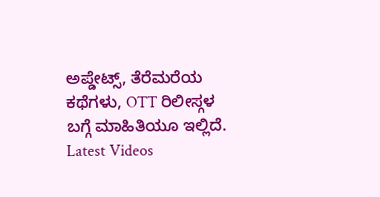ಅಪ್ಡೇಟ್ಸ್, ತೆರೆಮರೆಯ ಕಥೆಗಳು, OTT ರಿಲೀಸ್ಗಳ ಬಗ್ಗೆ ಮಾಹಿತಿಯೂ ಇಲ್ಲಿದೆ.
Latest Videos